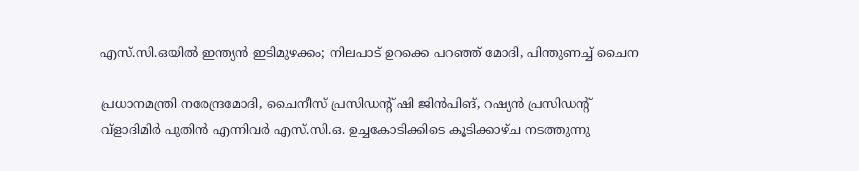എസ്.സി.ഒയില്‍ ഇന്ത്യന്‍ ഇടിമുഴക്കം; നിലപാട് ഉറക്കെ പറഞ്ഞ് മോദി, പിന്തുണച്ച് ചൈന

പ്രധാനമന്ത്രി നരേന്ദ്രമോദി, ചൈനീസ് പ്രസിഡന്റ് ഷി ജിന്‍പിങ്, റഷ്യന്‍ പ്രസിഡന്റ് വ്‌ളാദിമിര്‍ പുതിന്‍ എന്നിവര്‍ എസ്.സി.ഒ. ഉച്ചകോടിക്കിടെ കൂടിക്കാഴ്ച നടത്തുന്നു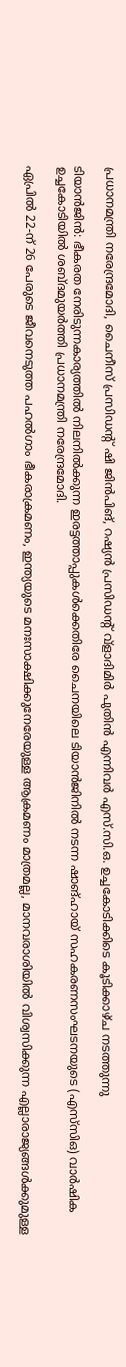പ്രധാനമന്ത്രി നരേന്ദ്രമോദി, ചൈനീസ് പ്രസിഡന്റ് ഷി ജിന്‍പിങ്, റഷ്യന്‍ പ്രസിഡന്റ് വ്‌ളാദിമിര്‍ പുതിന്‍ എന്നിവര്‍ എസ്.സി.ഒ. ഉച്ചകോടിക്കിടെ കൂടിക്കാഴ്ച നടത്തുന്നു

ടിയാന്‍ജിന്‍: ഭീകരത നേരിടുന്നകാര്യത്തില്‍ നിലനില്‍ക്കുന്ന ഇരട്ടത്താപ്പുകള്‍ക്കെതിരേ ചൈനയിലെ ടിയാന്‍ജിനില്‍ നടന്ന ഷാങ്ഹായ് സഹകരണസംഘടനയുടെ (എസ്‌സിഒ) വാര്‍ഷിക ഉച്ചകോടിയില്‍ ശബ്ദമുയര്‍ത്തി പ്രധാനമന്ത്രി നരേന്ദ്രമോദി.

ഏപ്രില്‍ 22-ന് 26 പേരുടെ ജീവനെടുത്ത പഹല്‍ഗാം ഭീകരാക്രമണം, ഇന്ത്യയുടെ മനഃസാക്ഷിക്കുനേരേയുള്ള ആക്രമണം മാത്രമല്ല, മാനവരാശിയില്‍ വിശ്വസിക്കുന്ന എല്ലാരാജ്യങ്ങള്‍ക്കുമുള്ള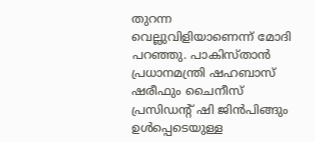തുറന്ന വെല്ലുവിളിയാണെന്ന് മോദി പറഞ്ഞു. പാകിസ്താന്‍ പ്രധാനമന്ത്രി ഷഹബാസ് ഷരീഫും ചൈനീസ് പ്രസിഡന്റ് ഷി ജിന്‍പിങ്ങും ഉള്‍പ്പെടെയുള്ള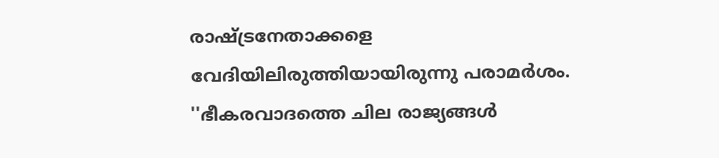രാഷ്ട്രനേതാക്കളെ വേദിയിലിരുത്തിയായിരുന്നു പരാമര്‍ശം. ''ഭീകരവാദത്തെ ചില രാജ്യങ്ങള്‍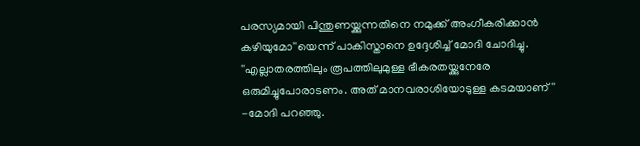പരസ്യമായി പിന്തുണയ്ക്കുന്നതിനെ നമുക്ക് അംഗീകരിക്കാന്‍ കഴിയുമോ''യെന്ന് പാകിസ്താനെ ഉദ്ദേശിച്ച് മോദി ചോദിച്ചു. ''എല്ലാതരത്തിലും രൂപത്തിലുമുള്ള ഭീകരതയ്ക്കുനേരേ ഒരുമിച്ചുപോരാടണം. അത് മാനവരാശിയോടുള്ള കടമയാണ്'' -മോദി പറഞ്ഞു.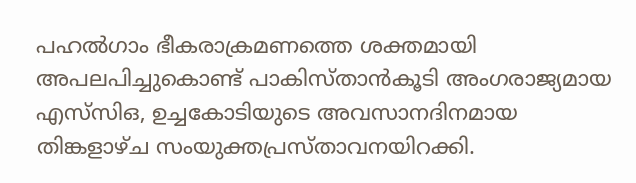പഹല്‍ഗാം ഭീകരാക്രമണത്തെ ശക്തമായി അപലപിച്ചുകൊണ്ട് പാകിസ്താന്‍കൂടി അംഗരാജ്യമായ എസ്‌സിഒ, ഉച്ചകോടിയുടെ അവസാനദിനമായ തിങ്കളാഴ്ച സംയുക്തപ്രസ്താവനയിറക്കി.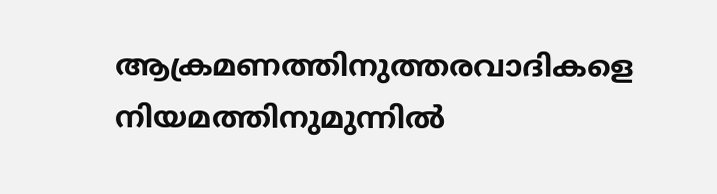ആക്രമണത്തിനുത്തരവാദികളെ നിയമത്തിനുമുന്നില്‍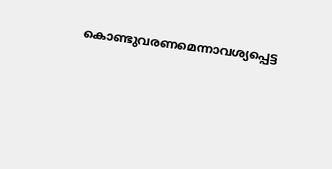കൊണ്ടുവരണമെന്നാവശ്യപ്പെട്ട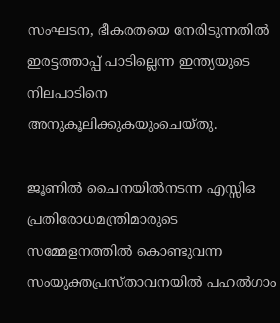സംഘടന, ഭീകരതയെ നേരിടുന്നതില്‍ ഇരട്ടത്താപ്പ് പാടില്ലെന്ന ഇന്ത്യയുടെ നിലപാടിനെ അനുകൂലിക്കുകയുംചെയ്തു.

ജൂണില്‍ ചൈനയില്‍നടന്ന എസ്സിഒ പ്രതിരോധമന്ത്രിമാരുടെ സമ്മേളനത്തില്‍ കൊണ്ടുവന്ന സംയുക്തപ്രസ്താവനയില്‍ പഹല്‍ഗാം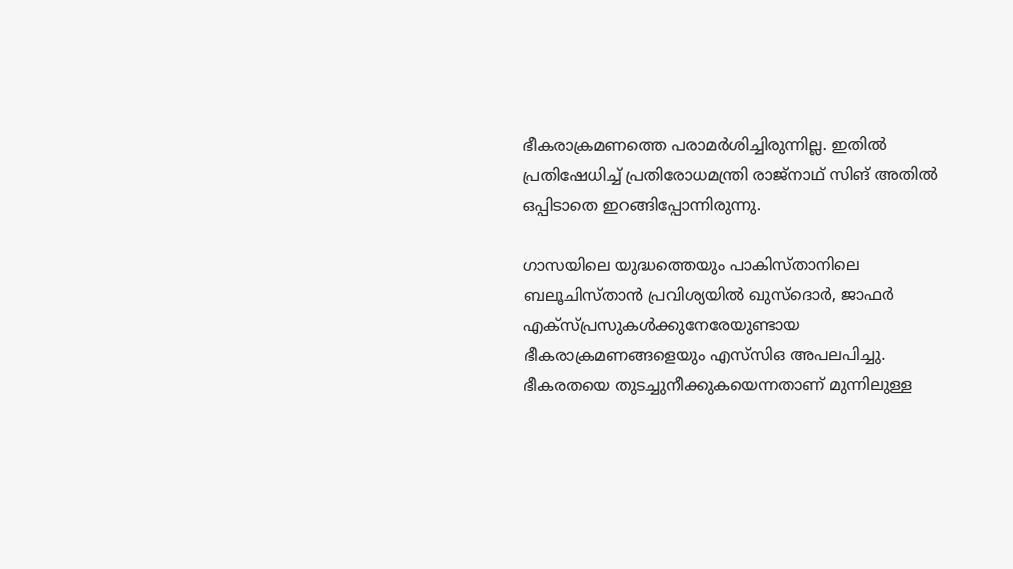ഭീകരാക്രമണത്തെ പരാമര്‍ശിച്ചിരുന്നില്ല. ഇതില്‍ പ്രതിഷേധിച്ച് പ്രതിരോധമന്ത്രി രാജ്‌നാഥ് സിങ് അതില്‍ ഒപ്പിടാതെ ഇറങ്ങിപ്പോന്നിരുന്നു.

ഗാസയിലെ യുദ്ധത്തെയും പാകിസ്താനിലെ ബലൂചിസ്താന്‍ പ്രവിശ്യയില്‍ ഖുസ്‌ദൊര്‍, ജാഫര്‍ എക്‌സ്പ്രസുകള്‍ക്കുനേരേയുണ്ടായ ഭീകരാക്രമണങ്ങളെയും എസ്‌സിഒ അപലപിച്ചു. ഭീകരതയെ തുടച്ചുനീക്കുകയെന്നതാണ് മുന്നിലുള്ള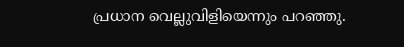പ്രധാന വെല്ലുവിളിയെന്നും പറഞ്ഞു.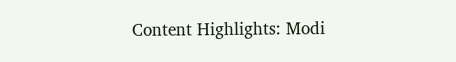Content Highlights: Modi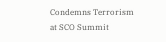Condemns Terrorism at SCO Summit